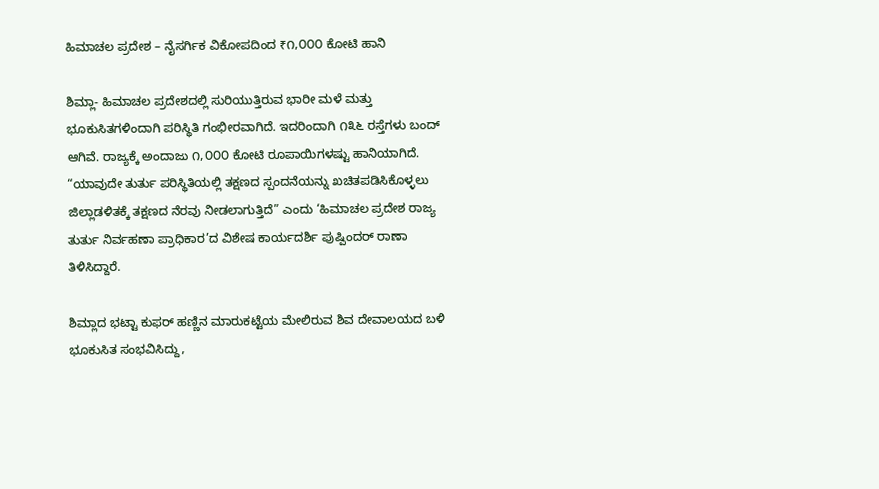ಹಿಮಾಚಲ ಪ್ರದೇಶ – ನೈಸರ್ಗಿಕ ವಿಕೋಪದಿಂದ ₹೧,೦೦೦ ಕೋಟಿ ಹಾನಿ

ಶಿಮ್ಲಾ- ಹಿಮಾಚಲ ಪ್ರದೇಶದಲ್ಲಿ ಸುರಿಯುತ್ತಿರುವ ಭಾರೀ ಮಳೆ ಮತ್ತು ಭೂಕುಸಿತಗಳಿಂದಾಗಿ ಪರಿಸ್ಥಿತಿ ಗಂಭೀರವಾಗಿದೆ. ಇದರಿಂದಾಗಿ ೧೩೬ ರಸ್ತೆಗಳು ಬಂದ್ ಆಗಿವೆ. ರಾಜ್ಯಕ್ಕೆ ಅಂದಾಜು ೧,೦೦೦ ಕೋಟಿ ರೂಪಾಯಿಗಳಷ್ಟು ಹಾನಿಯಾಗಿದೆ. “ಯಾವುದೇ ತುರ್ತು ಪರಿಸ್ಥಿತಿಯಲ್ಲಿ ತಕ್ಷಣದ ಸ್ಪಂದನೆಯನ್ನು ಖಚಿತಪಡಿಸಿಕೊಳ್ಳಲು ಜಿಲ್ಲಾಡಳಿತಕ್ಕೆ ತಕ್ಷಣದ ನೆರವು ನೀಡಲಾಗುತ್ತಿದೆ” ಎಂದು ‘ಹಿಮಾಚಲ ಪ್ರದೇಶ ರಾಜ್ಯ ತುರ್ತು ನಿರ್ವಹಣಾ ಪ್ರಾಧಿಕಾರ’ದ ವಿಶೇಷ ಕಾರ್ಯದರ್ಶಿ ಪುಷ್ಪಿಂದರ್ ರಾಣಾ ತಿಳಿಸಿದ್ದಾರೆ.

ಶಿಮ್ಲಾದ ಭಟ್ಟಾ ಕುಫರ್ ಹಣ್ಣಿನ ಮಾರುಕಟ್ಟೆಯ ಮೇಲಿರುವ ಶಿವ ದೇವಾಲಯದ ಬಳಿ ಭೂಕುಸಿತ ಸಂಭವಿಸಿದ್ದು,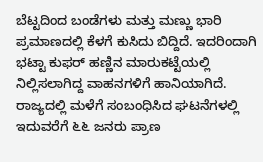ಬೆಟ್ಟದಿಂದ ಬಂಡೆಗಳು ಮತ್ತು ಮಣ್ಣು ಭಾರಿ ಪ್ರಮಾಣದಲ್ಲಿ ಕೆಳಗೆ ಕುಸಿದು ಬಿದ್ದಿದೆ. ಇದರಿಂದಾಗಿ ಭಟ್ಟಾ ಕುಫರ್ ಹಣ್ಣಿನ ಮಾರುಕಟ್ಟೆಯಲ್ಲಿ ನಿಲ್ಲಿಸಲಾಗಿದ್ದ ವಾಹನಗಳಿಗೆ ಹಾನಿಯಾಗಿದೆ. ರಾಜ್ಯದಲ್ಲಿ ಮಳೆಗೆ ಸಂಬಂಧಿಸಿದ ಘಟನೆಗಳಲ್ಲಿ ಇದುವರೆಗೆ ೬೬ ಜನರು ಪ್ರಾಣ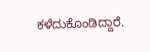ಕಳೆದುಕೊಂಡಿದ್ದಾರೆ.